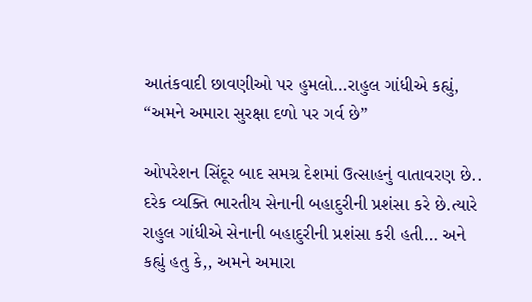આતંકવાદી છાવણીઓ પર હુમલો…રાહુલ ગાંધીએ કહ્યું, “અમને અમારા સુરક્ષા દળો પર ગર્વ છે”

ઓપરેશન સિંદૂર બાદ સમગ્ર દેશમાં ઉત્સાહનું વાતાવરણ છે.. દરેક વ્યક્તિ ભારતીય સેનાની બહાદુરીની પ્રશંસા કરે છે.ત્યારે રાહુલ ગાંધીએ સેનાની બહાદુરીની પ્રશંસા કરી હતી… અને કહ્યું હતુ કે,, અમને અમારા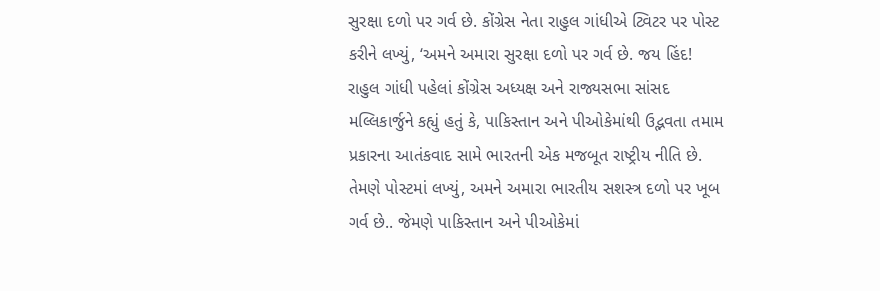સુરક્ષા દળો પર ગર્વ છે. કોંગ્રેસ નેતા રાહુલ ગાંધીએ ટ્વિટર પર પોસ્ટ કરીને લખ્યું, ‘અમને અમારા સુરક્ષા દળો પર ગર્વ છે. જય હિંદ!
રાહુલ ગાંધી પહેલાં કોંગ્રેસ અધ્યક્ષ અને રાજ્યસભા સાંસદ મલ્લિકાર્જુને કહ્યું હતું કે, પાકિસ્તાન અને પીઓકેમાંથી ઉદ્ભવતા તમામ પ્રકારના આતંકવાદ સામે ભારતની એક મજબૂત રાષ્ટ્રીય નીતિ છે.
તેમણે પોસ્ટમાં લખ્યું, અમને અમારા ભારતીય સશસ્ત્ર દળો પર ખૂબ ગર્વ છે.. જેમણે પાકિસ્તાન અને પીઓકેમાં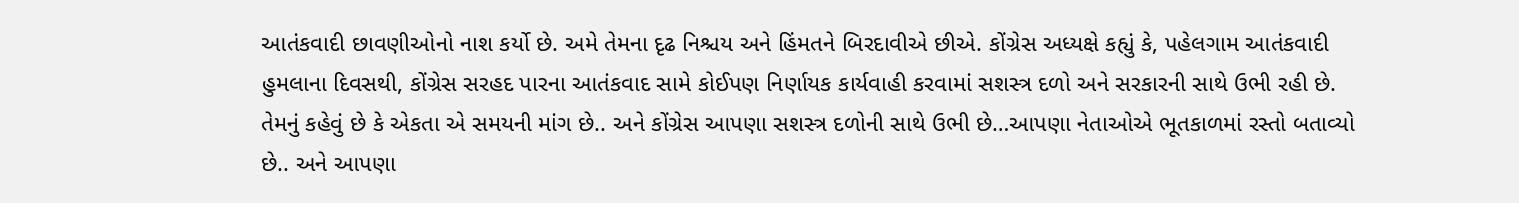આતંકવાદી છાવણીઓનો નાશ કર્યો છે. અમે તેમના દૃઢ નિશ્ચય અને હિંમતને બિરદાવીએ છીએ. કોંગ્રેસ અધ્યક્ષે કહ્યું કે, પહેલગામ આતંકવાદી હુમલાના દિવસથી, કોંગ્રેસ સરહદ પારના આતંકવાદ સામે કોઈપણ નિર્ણાયક કાર્યવાહી કરવામાં સશસ્ત્ર દળો અને સરકારની સાથે ઉભી રહી છે.
તેમનું કહેવું છે કે એકતા એ સમયની માંગ છે.. અને કોંગ્રેસ આપણા સશસ્ત્ર દળોની સાથે ઉભી છે…આપણા નેતાઓએ ભૂતકાળમાં રસ્તો બતાવ્યો છે.. અને આપણા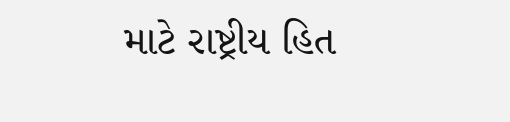માટે રાષ્ટ્રીય હિત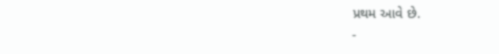પ્રથમ આવે છે.
-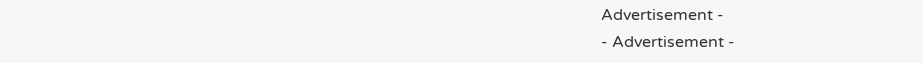Advertisement -
- Advertisement -